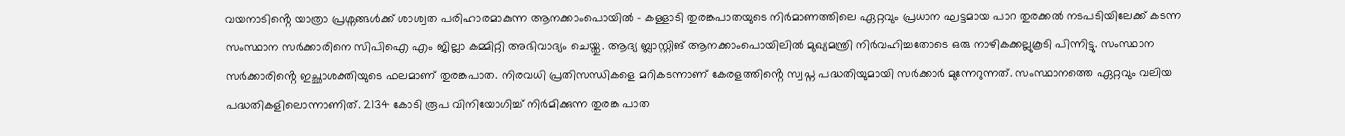വയനാടിൻ്റെ യാത്രാ പ്രശ്നങ്ങൾക്ക് ശാശ്വത പരിഹാരമാകുന്ന ആനക്കാംപൊയിൽ – കള്ളാടി തുരങ്കപാതയുടെ നിർമാണത്തിലെ ഏറ്റവും പ്രധാന ഘട്ടമായ പാറ തുരക്കൽ നടപടിയിലേക്ക് കടന്ന സംസ്ഥാന സർക്കാരിനെ സിപിഐ എം ജില്ലാ കമ്മിറ്റി അഭിവാദ്യം ചെയ്തു. ആദ്യ ബ്ലാസ്റ്റിങ് ആനക്കാംപൊയിലിൽ മുഖ്യമന്ത്രി നിർവഹിച്ചതോടെ ഒരു നാഴികക്കല്ലുകൂടി പിന്നിട്ടു. സംസ്ഥാന സർക്കാരിൻ്റെ ഇച്ഛാശക്തിയുടെ ഫലമാണ് തുരങ്കപാത. നിരവധി പ്രതിസന്ധികളെ മറികടന്നാണ് കേരളത്തിൻ്റെ സ്വപ്ന പദ്ധതിയുമായി സർക്കാർ മുന്നേറുന്നത്. സംസ്ഥാനത്തെ ഏറ്റവും വലിയ പദ്ധതികളിലൊന്നാണിത്. 2134 കോടി രൂപ വിനിയോഗിച്ച് നിർമിക്കുന്ന തുരങ്ക പാത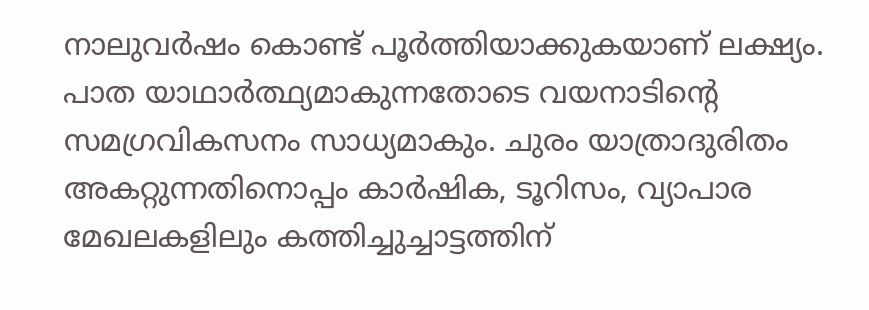നാലുവർഷം കൊണ്ട് പൂർത്തിയാക്കുകയാണ് ലക്ഷ്യം.
പാത യാഥാർത്ഥ്യമാകുന്നതോടെ വയനാടിൻ്റെ സമഗ്രവികസനം സാധ്യമാകും. ചുരം യാത്രാദുരിതം അകറ്റുന്നതിനൊപ്പം കാർഷിക, ടൂറിസം, വ്യാപാര മേഖലകളിലും കത്തിച്ചുച്ചാട്ടത്തിന്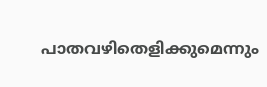പാതവഴിതെളിക്കുമെന്നും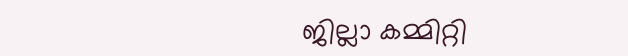ജില്ലാ കമ്മിറ്റി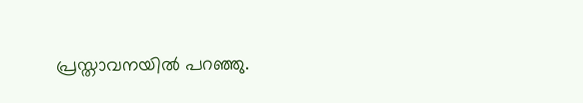പ്രസ്താവനയിൽ പറഞ്ഞു.